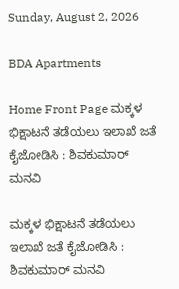Sunday, August 2, 2026

BDA Apartments

Home Front Page ಮಕ್ಕಳ ಭಿಕ್ಷಾಟನೆ ತಡೆಯಲು ಇಲಾಖೆ ಜತೆ ಕೈಜೋಡಿಸಿ : ಶಿವಕುಮಾರ್ ಮನವಿ

ಮಕ್ಕಳ ಭಿಕ್ಷಾಟನೆ ತಡೆಯಲು ಇಲಾಖೆ ಜತೆ ಕೈಜೋಡಿಸಿ : ಶಿವಕುಮಾರ್ ಮನವಿ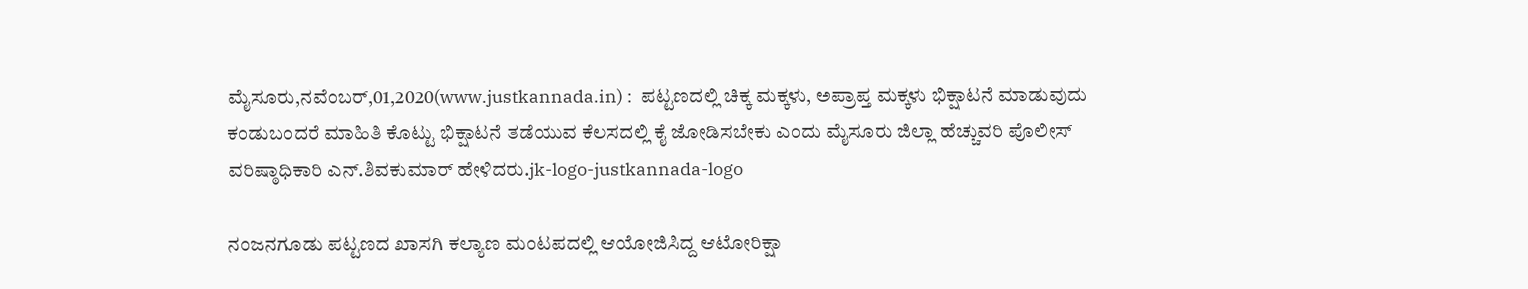ಮೈಸೂರು,ನವೆಂಬರ್,01,2020(www.justkannada.in) :  ಪಟ್ಟಣದಲ್ಲಿ ಚಿಕ್ಕ ಮಕ್ಕಳು, ಅಪ್ರಾಪ್ತ ಮಕ್ಕಳು ಭಿಕ್ಷಾಟನೆ ಮಾಡುವುದು ಕಂಡುಬಂದರೆ ಮಾಹಿತಿ ಕೊಟ್ಟು ಭಿಕ್ಷಾಟನೆ ತಡೆಯುವ ಕೆಲಸದಲ್ಲಿ ಕೈ ಜೋಡಿಸಬೇಕು ಎಂದು ಮೈಸೂರು ಜಿಲ್ಲಾ ಹೆಚ್ಚುವರಿ ಪೊಲೀಸ್ ವರಿಷ್ಠಾಧಿಕಾರಿ ಎನ್.ಶಿವಕುಮಾರ್ ಹೇಳಿದರು.jk-logo-justkannada-logo

ನಂಜನಗೂಡು ಪಟ್ಟಣದ ಖಾಸಗಿ ಕಲ್ಯಾಣ ಮಂಟಪದಲ್ಲಿ ಆಯೋಜಿಸಿದ್ದ ಆಟೋರಿಕ್ಷಾ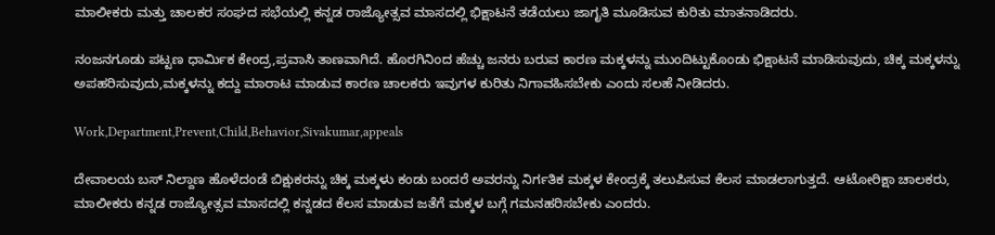ಮಾಲೀಕರು ಮತ್ತು ಚಾಲಕರ ಸಂಘದ ಸಭೆಯಲ್ಲಿ ಕನ್ನಡ ರಾಜ್ಯೋತ್ಸವ ಮಾಸದಲ್ಲಿ ಭಿಕ್ಷಾಟನೆ ತಡೆಯಲು ಜಾಗೃತಿ ಮೂಡಿಸುವ ಕುರಿತು ಮಾತನಾಡಿದರು.

ನಂಜನಗೂಡು ಪಟ್ಟಣ ಧಾರ್ಮಿಕ ಕೇಂದ್ರ,ಪ್ರವಾಸಿ ತಾಣವಾಗಿದೆ. ಹೊರಗಿನಿಂದ ಹೆಚ್ಚು ಜನರು ಬರುವ ಕಾರಣ ಮಕ್ಕಳನ್ನು ಮುಂದಿಟ್ಟುಕೊಂಡು ಭಿಕ್ಷಾಟನೆ ಮಾಡಿಸುವುದು, ಚಿಕ್ಕ ಮಕ್ಕಳನ್ನು ಅಪಹರಿಸುವುದು,ಮಕ್ಕಳನ್ನು ಕದ್ದು ಮಾರಾಟ ಮಾಡುವ ಕಾರಣ ಚಾಲಕರು ಇವುಗಳ ಕುರಿತು ನಿಗಾವಹಿಸಬೇಕು ಎಂದು ಸಲಹೆ ನೀಡಿದರು.

Work,Department,Prevent,Child,Behavior,Sivakumar,appeals

ದೇವಾಲಯ ಬಸ್ ನಿಲ್ದಾಣ ಹೊಳೆದಂಡೆ ಬಿಕ್ಷುಕರನ್ನು ಚಿಕ್ಕ ಮಕ್ಕಳು ಕಂಡು ಬಂದರೆ ಅವರನ್ನು ನಿರ್ಗತಿಕ ಮಕ್ಕಳ ಕೇಂದ್ರಕ್ಕೆ ತಲುಪಿಸುವ ಕೆಲಸ ಮಾಡಲಾಗುತ್ತದೆ. ಆಟೋರಿಕ್ಷಾ ಚಾಲಕರು, ಮಾಲೀಕರು ಕನ್ನಡ ರಾಜ್ಯೋತ್ಸವ ಮಾಸದಲ್ಲಿ ಕನ್ನಡದ ಕೆಲಸ ಮಾಡುವ ಜತೆಗೆ ಮಕ್ಕಳ ಬಗ್ಗೆ ಗಮನಹರಿಸಬೇಕು ಎಂದರು.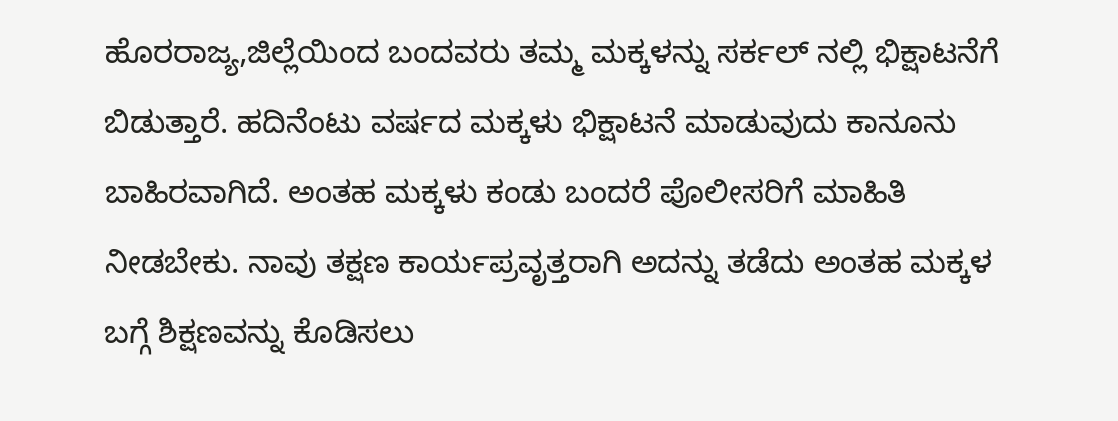ಹೊರರಾಜ್ಯ,ಜಿಲ್ಲೆಯಿಂದ ಬಂದವರು ತಮ್ಮ ಮಕ್ಕಳನ್ನು ಸರ್ಕಲ್ ನಲ್ಲಿ ಭಿಕ್ಷಾಟನೆಗೆ ಬಿಡುತ್ತಾರೆ. ಹದಿನೆಂಟು ವರ್ಷದ ಮಕ್ಕಳು ಭಿಕ್ಷಾಟನೆ ಮಾಡುವುದು ಕಾನೂನು ಬಾಹಿರವಾಗಿದೆ. ಅಂತಹ ಮಕ್ಕಳು ಕಂಡು ಬಂದರೆ ಪೊಲೀಸರಿಗೆ ಮಾಹಿತಿ ನೀಡಬೇಕು. ನಾವು ತಕ್ಷಣ ಕಾರ್ಯಪ್ರವೃತ್ತರಾಗಿ ಅದನ್ನು ತಡೆದು ಅಂತಹ ಮಕ್ಕಳ ಬಗ್ಗೆ ಶಿಕ್ಷಣವನ್ನು ಕೊಡಿಸಲು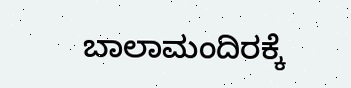ಬಾಲಾಮಂದಿರಕ್ಕೆ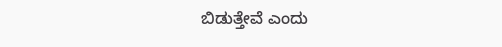ಬಿಡುತ್ತೇವೆ ಎಂದು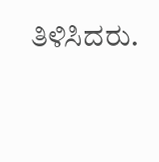ತಿಳಿಸಿದರು.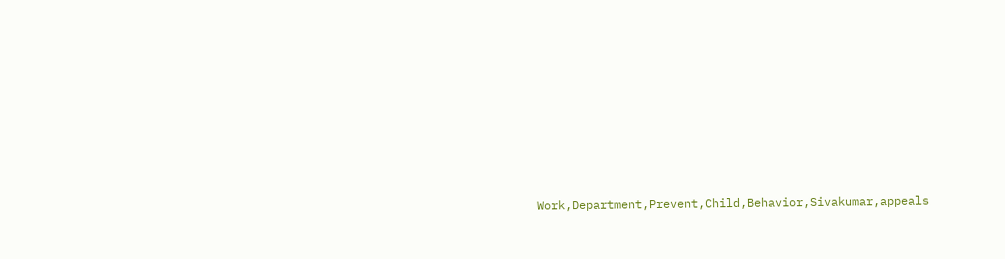Work,Department,Prevent,Child,Behavior,Sivakumar,appeals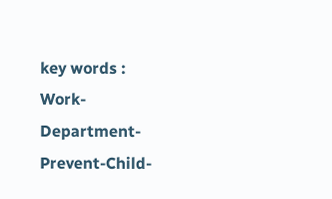key words : Work-Department-Prevent-Child-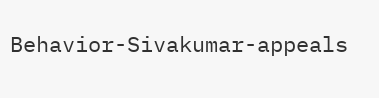Behavior-Sivakumar-appeals